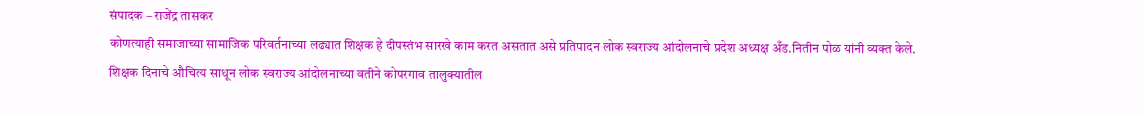संपादक – राजेंद्र तासकर
कोणत्याही समाजाच्या सामाजिक परिवर्तनाच्या लढ्यात शिक्षक हे दीपस्तंभ सारखे काम करत असतात असे प्रतिपादन लोक स्वराज्य आंदोलनाचे प्रदेश अध्यक्ष अँड.नितीन पोळ यांनी व्यक्त केले.
शिक्षक दिनाचे औचित्य साधून लोक स्वराज्य आंदोलनाच्या वतीने कोपरगाव तालुक्यातील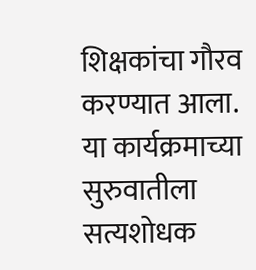शिक्षकांचा गौरव करण्यात आला.
या कार्यक्रमाच्या सुरुवातीला सत्यशोधक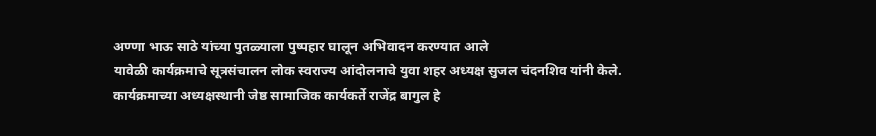अण्णा भाऊ साठे यांच्या पुतळ्याला पुष्पहार घालून अभिवादन करण्यात आले
यावेळी कार्यक्रमाचे सूत्रसंचालन लोक स्वराज्य आंदोलनाचे युवा शहर अध्यक्ष सुजल चंदनशिव यांनी केले.
कार्यक्रमाच्या अध्यक्षस्थानी जेष्ठ सामाजिक कार्यकर्ते राजेंद्र बागुल हे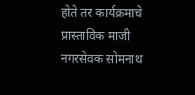होते तर कार्यक्रमाचे प्रास्ताविक माजी नगरसेवक सोमनाथ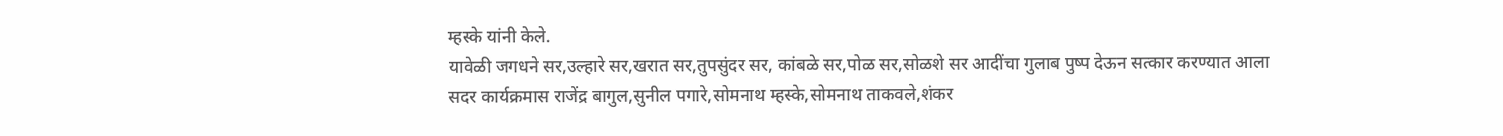म्हस्के यांनी केले.
यावेळी जगधने सर,उल्हारे सर,खरात सर,तुपसुंदर सर, कांबळे सर,पोळ सर,सोळशे सर आदींचा गुलाब पुष्प देऊन सत्कार करण्यात आला
सदर कार्यक्रमास राजेंद्र बागुल,सुनील पगारे,सोमनाथ म्हस्के,सोमनाथ ताकवले,शंकर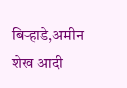बिऱ्हाडे,अमीन शेख आदी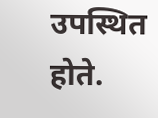उपस्थित होते.